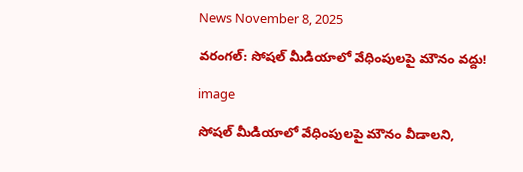News November 8, 2025

వరంగల్: సోషల్ మీడియాలో వేధింపులపై మౌనం వద్దు!

image

సోషల్ మీడియాలో వేధింపులపై మౌనం వీడాలని,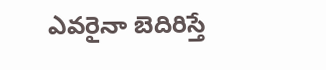ఎవరైనా బెదిరిస్తే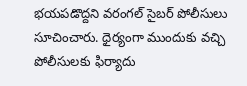భయపడొద్దని వరంగల్ సైబర్ పోలీసులు సూచించారు. ధైర్యంగా ముందుకు వచ్చి పోలీసులకు ఫిర్యాదు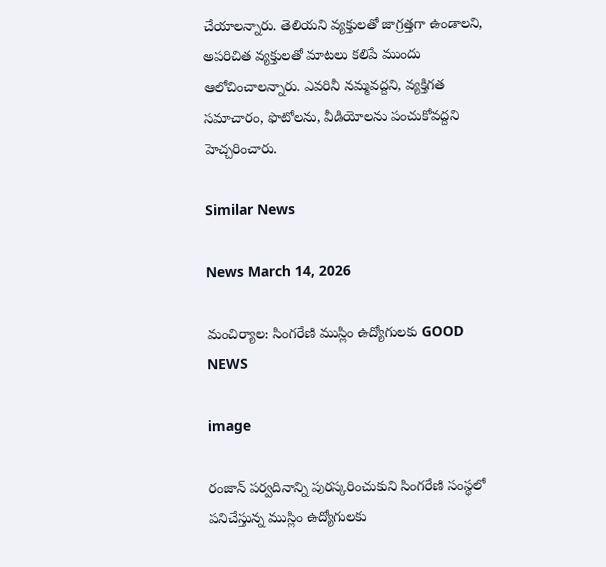చేయాలన్నారు. తెలియని వ్యక్తులతో జాగ్రత్తగా ఉండాలని, అపరిచిత వ్యక్తులతో మాటలు కలిపే ముందు ఆలోచించాలన్నారు. ఎవరినీ నమ్మవద్దని, వ్యక్తిగత సమాచారం, ఫొటోలను, వీడియోలను పంచుకోవద్దని హెచ్చరించారు.

Similar News

News March 14, 2026

మంచిర్యాల: సింగరేణి ముస్లిం ఉద్యోగులకు GOOD NEWS

image

రంజాన్ పర్వదినాన్ని పురస్కరించుకుని సింగరేణి సంస్థలో పనిచేస్తున్న ముస్లిం ఉద్యోగులకు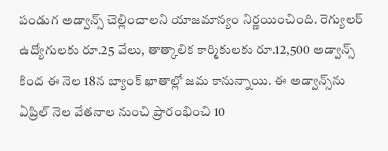పండుగ అడ్వాన్స్ చెల్లించాలని యాజమాన్యం నిర్ణయించింది. రెగ్యులర్ ఉద్యోగులకు రూ.25 వేలు, తాత్కాలిక కార్మికులకు రూ.12,500 అడ్వాన్స్ కింద ఈ నెల 18న బ్యాంక్ ఖాతాల్లో జమ కానున్నాయి. ఈ అడ్వాన్స్‌ను ఏప్రిల్ నెల వేతనాల నుంచి ప్రారంభించి 10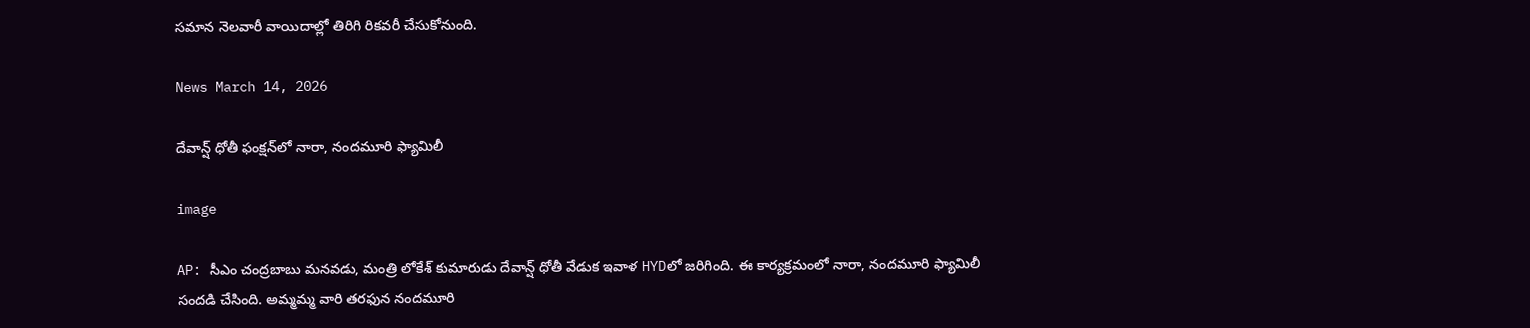సమాన నెలవారీ వాయిదాల్లో తిరిగి రికవరీ చేసుకోనుంది.

News March 14, 2026

దేవాన్ష్ ధోతీ ఫంక్షన్‌లో నారా, నందమూరి ఫ్యామిలీ

image

AP: సీఎం చంద్రబాబు మనవడు, మంత్రి లోకేశ్ కుమారుడు దేవాన్ష్ ధోతీ వేడుక ఇవాళ HYDలో జరిగింది. ఈ కార్యక్రమంలో నారా, నందమూరి ఫ్యామిలీ సందడి చేసింది. అమ్మమ్మ వారి తరఫున నందమూరి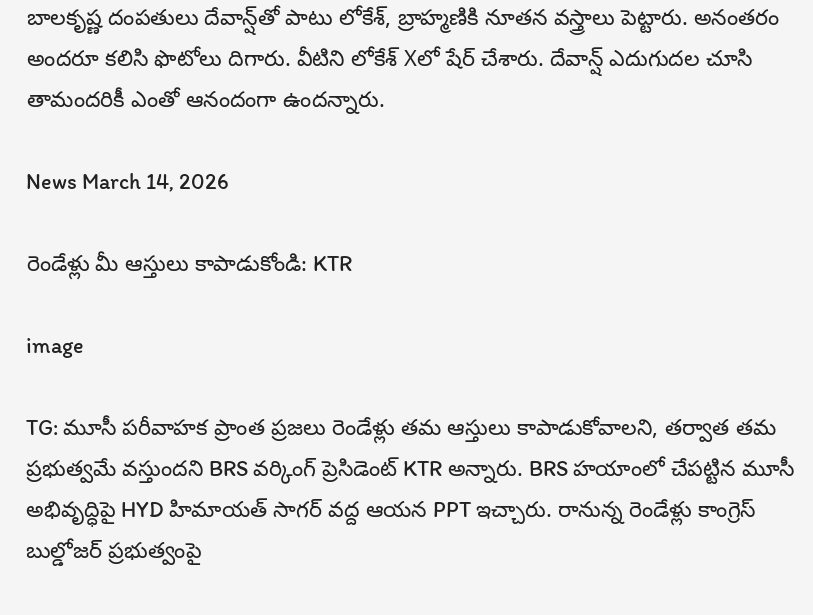బాలకృష్ణ దంపతులు దేవాన్ష్‌తో పాటు లోకేశ్, బ్రాహ్మణికి నూతన వస్త్రాలు పెట్టారు. అనంతరం అందరూ కలిసి ఫొటోలు దిగారు. వీటిని లోకేశ్ Xలో షేర్ చేశారు. దేవాన్ష్ ఎదుగుదల చూసి తామందరికీ ఎంతో ఆనందంగా ఉందన్నారు.

News March 14, 2026

రెండేళ్లు మీ ఆస్తులు కాపాడుకోండి: KTR

image

TG: మూసీ పరీవాహక ప్రాంత ప్రజలు రెండేళ్లు తమ ఆస్తులు కాపాడుకోవాలని, తర్వాత తమ ప్రభుత్వమే వస్తుందని BRS వర్కింగ్ ప్రెసిడెంట్ KTR అన్నారు. BRS హయాంలో చేపట్టిన మూసీ అభివృద్ధిపై HYD హిమాయత్ సాగర్‌ వద్ద ఆయన PPT ఇచ్చారు. రానున్న రెండేళ్లు కాంగ్రెస్ బుల్డోజర్ ప్రభుత్వంపై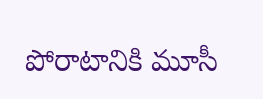పోరాటానికి మూసీ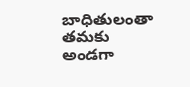బాధితులంతా తమకు అండగా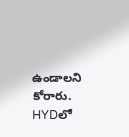ఉండాలని కోరారు. HYDలో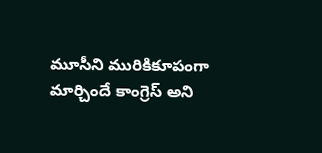మూసీని మురికికూపంగా మార్చిందే కాంగ్రెస్ అని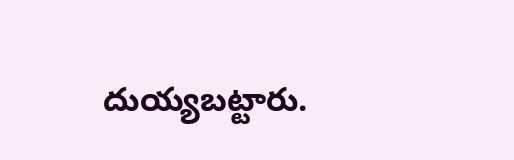దుయ్యబట్టారు.